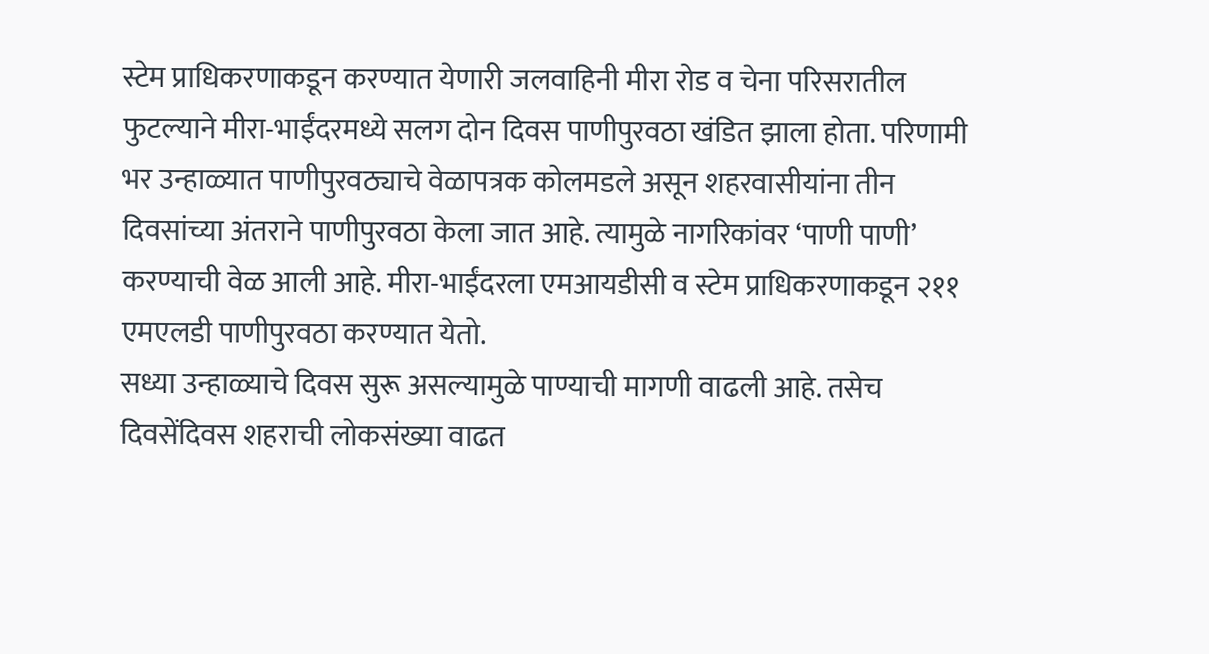स्टेम प्राधिकरणाकडून करण्यात येणारी जलवाहिनी मीरा रोड व चेना परिसरातील फुटल्याने मीरा-भाईंदरमध्ये सलग दोन दिवस पाणीपुरवठा खंडित झाला होता. परिणामी भर उन्हाळ्यात पाणीपुरवठ्याचे वेळापत्रक कोलमडले असून शहरवासीयांना तीन दिवसांच्या अंतराने पाणीपुरवठा केला जात आहे. त्यामुळे नागरिकांवर ‘पाणी पाणी’ करण्याची वेळ आली आहे. मीरा-भाईंदरला एमआयडीसी व स्टेम प्राधिकरणाकडून २११ एमएलडी पाणीपुरवठा करण्यात येतो.
सध्या उन्हाळ्याचे दिवस सुरू असल्यामुळे पाण्याची मागणी वाढली आहे. तसेच दिवसेंदिवस शहराची लोकसंख्या वाढत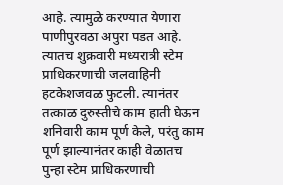आहे. त्यामुळे करण्यात येणारा पाणीपुरवठा अपुरा पडत आहे. त्यातच शुक्रवारी मध्यरात्री स्टेम प्राधिकरणाची जलवाहिनी हटकेशजवळ फुटली. त्यानंतर तत्काळ दुरुस्तीचे काम हाती घेऊन शनिवारी काम पूर्ण केले, परंतु काम पूर्ण झाल्यानंतर काही वेळातच पुन्हा स्टेम प्राधिकरणाची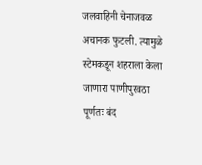जलवाहिनी चेनाजवळ अचानक फुटली. त्यामुळे स्टेमकडून शहराला केला जाणारा पाणीपुरवठा पूर्णतः बंद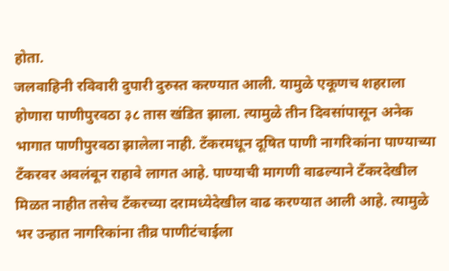होता.
जलवाहिनी रविवारी दुपारी दुरुस्त करण्यात आली. यामुळे एकूणच शहराला होणारा पाणीपुरवठा ३८ तास खंडित झाला. त्यामुळे तीन दिवसांपासून अनेक भागात पाणीपुरवठा झालेला नाही. टँकरमधून दूषित पाणी नागरिकांना पाण्याच्या टँकरवर अवलंबून राहावे लागत आहे. पाण्याची मागणी वाढल्याने टँकरदेखील मिळत नाहीत तसेच टँकरच्या दरामध्येदेखील वाढ करण्यात आली आहे. त्यामुळे भर उन्हात नागरिकांना तीव्र पाणीटंचाईला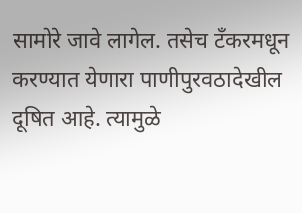सामोरे जावे लागेल. तसेच टँकरमधून करण्यात येणारा पाणीपुरवठादेखील दूषित आहे. त्यामुळे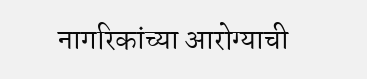नागरिकांच्या आरोग्याची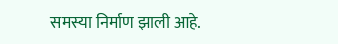समस्या निर्माण झाली आहे.